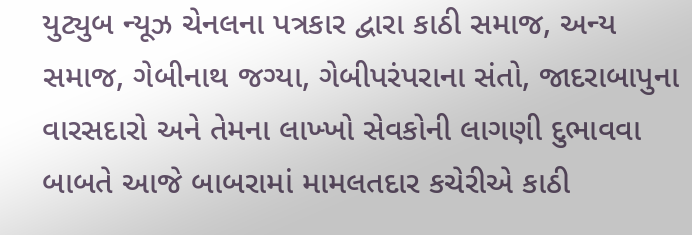યુટ્યુબ ન્યૂઝ ચેનલના પત્રકાર દ્વારા કાઠી સમાજ, અન્ય સમાજ, ગેબીનાથ જગ્યા, ગેબીપરંપરાના સંતો, જાદરાબાપુના વારસદારો અને તેમના લાખ્ખો સેવકોની લાગણી દુભાવવા બાબતે આજે બાબરામાં મામલતદાર કચેરીએ કાઠી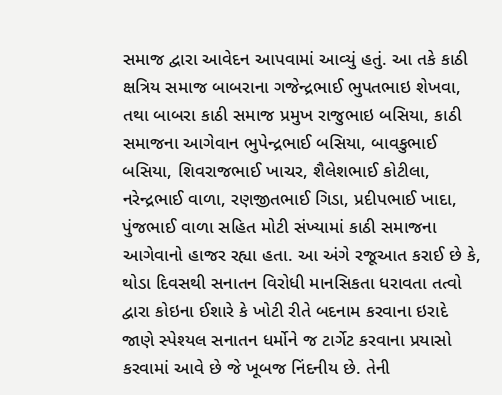સમાજ દ્વારા આવેદન આપવામાં આવ્યું હતું. આ તકે કાઠી ક્ષત્રિય સમાજ બાબરાના ગજેન્દ્રભાઈ ભુપતભાઇ શેખવા, તથા બાબરા કાઠી સમાજ પ્રમુખ રાજુભાઇ બસિયા, કાઠી સમાજના આગેવાન ભુપેન્દ્રભાઈ બસિયા, બાવકુભાઈ બસિયા, શિવરાજભાઈ ખાચર, શૈલેશભાઈ કોટીલા, નરેન્દ્રભાઈ વાળા, રણજીતભાઈ ગિડા, પ્રદીપભાઈ ખાદા, પુંજભાઈ વાળા સહિત મોટી સંખ્યામાં કાઠી સમાજના આગેવાનો હાજર રહ્યા હતા. આ અંગે રજૂઆત કરાઈ છે કે, થોડા દિવસથી સનાતન વિરોધી માનસિકતા ધરાવતા તત્વો દ્વારા કોઇના ઈશારે કે ખોટી રીતે બદનામ કરવાના ઇરાદે જાણે સ્પેશ્યલ સનાતન ધર્મોને જ ટાર્ગેટ કરવાના પ્રયાસો કરવામાં આવે છે જે ખૂબજ નિંદનીય છે. તેની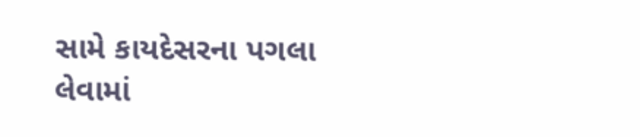સામે કાયદેસરના પગલા લેવામાં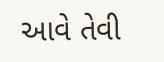આવે તેવી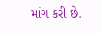માંગ કરી છે.